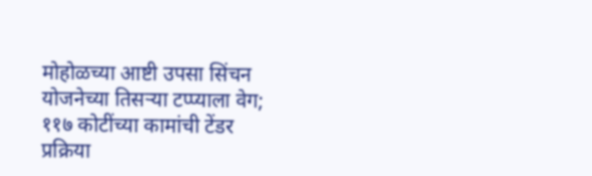मोहोळच्या आष्टी उपसा सिंचन योजनेच्या तिसऱ्या टप्प्याला वेग; ११७ कोटींच्या कामांची टेंडर प्रक्रिया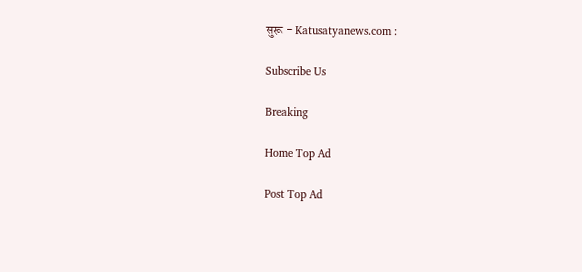सुरू - Katusatyanews.com :

Subscribe Us

Breaking

Home Top Ad

Post Top Ad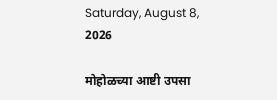Saturday, August 8, 2026

मोहोळच्या आष्टी उपसा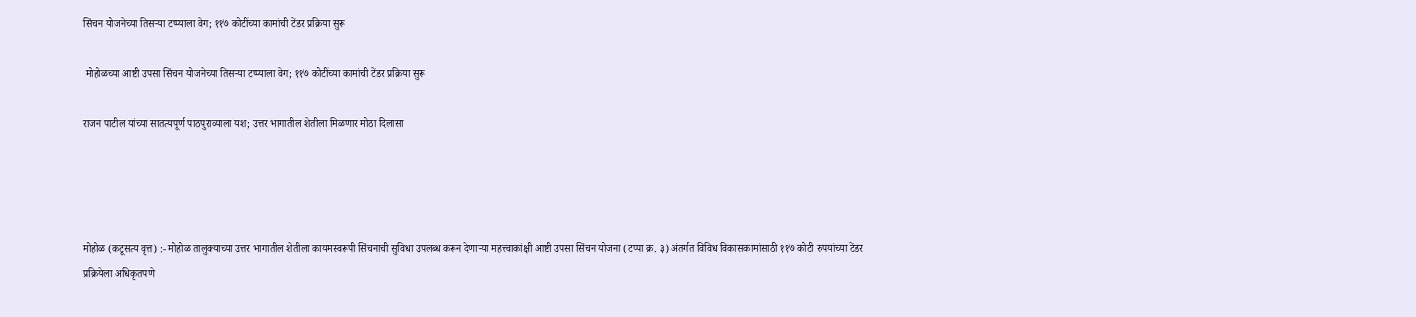सिंचन योजनेच्या तिसऱ्या टप्प्याला वेग; ११७ कोटींच्या कामांची टेंडर प्रक्रिया सुरू

 मोहोळच्या आष्टी उपसा सिंचन योजनेच्या तिसऱ्या टप्प्याला वेग; ११७ कोटींच्या कामांची टेंडर प्रक्रिया सुरू

राजन पाटील यांच्या सातत्यपूर्ण पाठपुराव्याला यश; उत्तर भागातील शेतीला मिळणार मोठा दिलासा




मोहोळ (कटूसत्य वृत्त) :- मोहोळ तालुक्याच्या उत्तर भागातील शेतीला कायमस्वरूपी सिंचनाची सुविधा उपलब्ध करून देणाऱ्या महत्त्वाकांक्षी आष्टी उपसा सिंचन योजना (टप्पा क्र. ३) अंतर्गत विविध विकासकामांसाठी ११७ कोटी रुपयांच्या टेंडर प्रक्रियेला अधिकृतपणे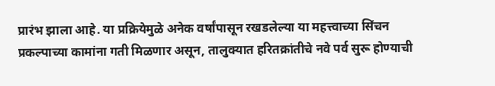प्रारंभ झाला आहे. या प्रक्रियेमुळे अनेक वर्षांपासून रखडलेल्या या महत्त्वाच्या सिंचन प्रकल्पाच्या कामांना गती मिळणार असून, तालुक्यात हरितक्रांतीचे नवे पर्व सुरू होण्याची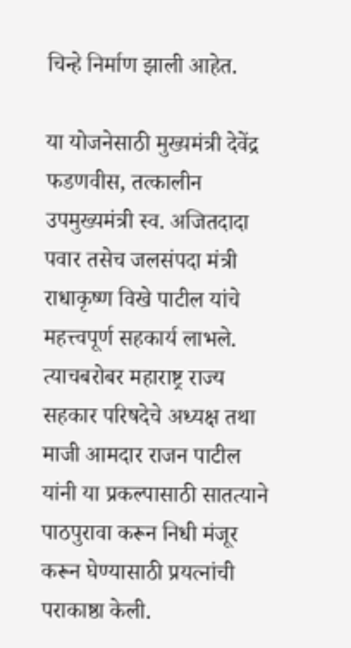चिन्हे निर्माण झाली आहेत.

या योजनेसाठी मुख्यमंत्री देवेंद्र फडणवीस, तत्कालीन उपमुख्यमंत्री स्व. अजितदादा पवार तसेच जलसंपदा मंत्री राधाकृष्ण विखे पाटील यांचे महत्त्वपूर्ण सहकार्य लाभले. त्याचबरोबर महाराष्ट्र राज्य सहकार परिषदेचे अध्यक्ष तथा माजी आमदार राजन पाटील यांनी या प्रकल्पासाठी सातत्याने पाठपुरावा करून निधी मंजूर करून घेण्यासाठी प्रयत्नांची पराकाष्ठा केली.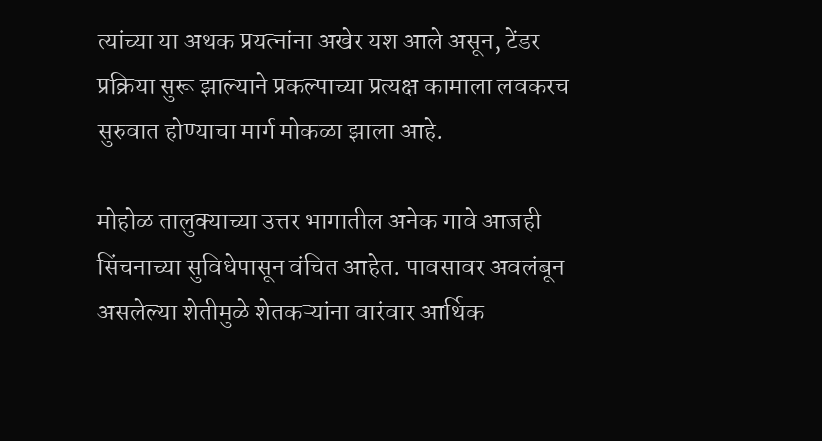त्यांच्या या अथक प्रयत्नांना अखेर यश आले असून, टेंडर प्रक्रिया सुरू झाल्याने प्रकल्पाच्या प्रत्यक्ष कामाला लवकरच सुरुवात होण्याचा मार्ग मोकळा झाला आहे.

मोहोळ तालुक्याच्या उत्तर भागातील अनेक गावे आजही सिंचनाच्या सुविधेपासून वंचित आहेत. पावसावर अवलंबून असलेल्या शेतीमुळे शेतकऱ्यांना वारंवार आर्थिक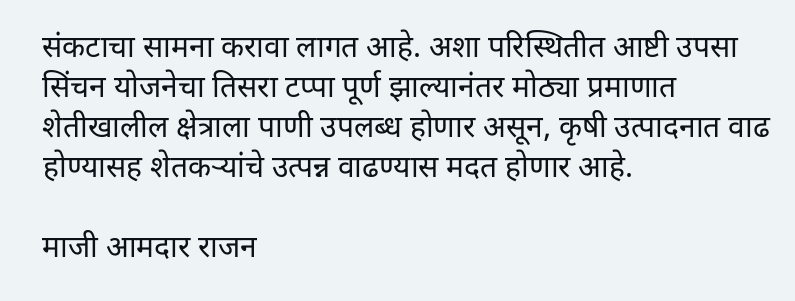संकटाचा सामना करावा लागत आहे. अशा परिस्थितीत आष्टी उपसा सिंचन योजनेचा तिसरा टप्पा पूर्ण झाल्यानंतर मोठ्या प्रमाणात शेतीखालील क्षेत्राला पाणी उपलब्ध होणार असून, कृषी उत्पादनात वाढ होण्यासह शेतकऱ्यांचे उत्पन्न वाढण्यास मदत होणार आहे.

माजी आमदार राजन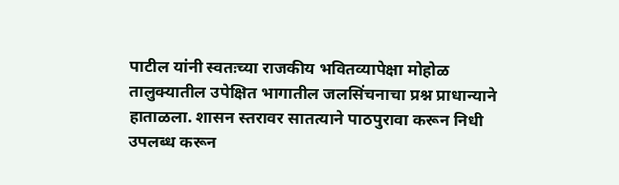पाटील यांनी स्वतःच्या राजकीय भवितव्यापेक्षा मोहोळ तालुक्यातील उपेक्षित भागातील जलसिंचनाचा प्रश्न प्राधान्याने हाताळला. शासन स्तरावर सातत्याने पाठपुरावा करून निधी उपलब्ध करून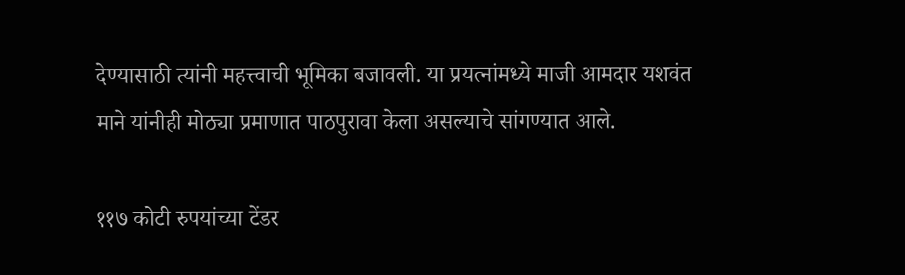देण्यासाठी त्यांनी महत्त्वाची भूमिका बजावली. या प्रयत्नांमध्ये माजी आमदार यशवंत माने यांनीही मोठ्या प्रमाणात पाठपुरावा केला असल्याचे सांगण्यात आले.

११७ कोटी रुपयांच्या टेंडर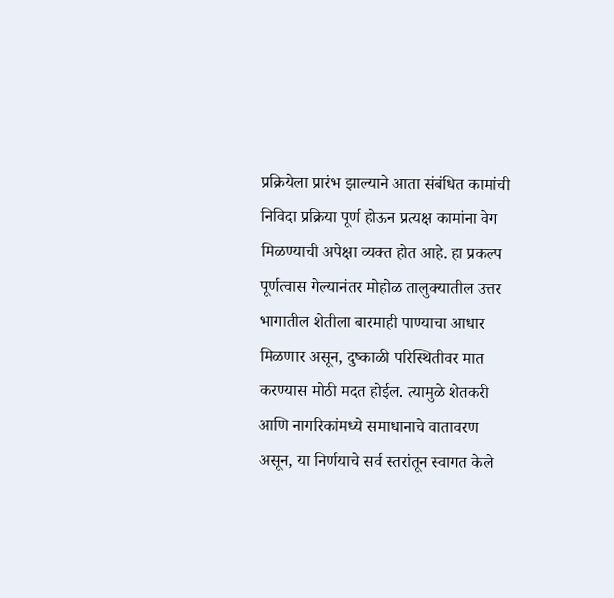प्रक्रियेला प्रारंभ झाल्याने आता संबंधित कामांची निविदा प्रक्रिया पूर्ण होऊन प्रत्यक्ष कामांना वेग मिळण्याची अपेक्षा व्यक्त होत आहे. हा प्रकल्प पूर्णत्वास गेल्यानंतर मोहोळ तालुक्यातील उत्तर भागातील शेतीला बारमाही पाण्याचा आधार मिळणार असून, दुष्काळी परिस्थितीवर मात करण्यास मोठी मदत होईल. त्यामुळे शेतकरी आणि नागरिकांमध्ये समाधानाचे वातावरण असून, या निर्णयाचे सर्व स्तरांतून स्वागत केले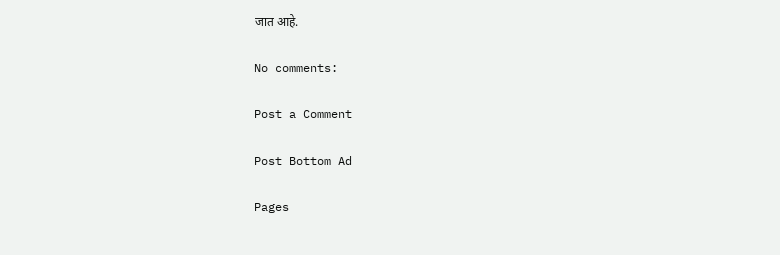जात आहे.

No comments:

Post a Comment

Post Bottom Ad

Pages